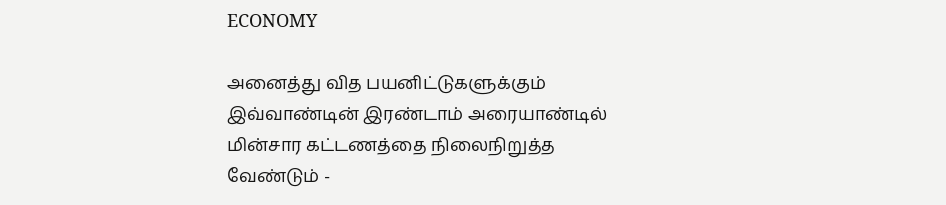ECONOMY

அனைத்து வித பயனிட்டுகளுக்கும்  இவ்வாண்டின் இரண்டாம் அரையாண்டில் மின்சார கட்டணத்தை நிலைநிறுத்த வேண்டும் -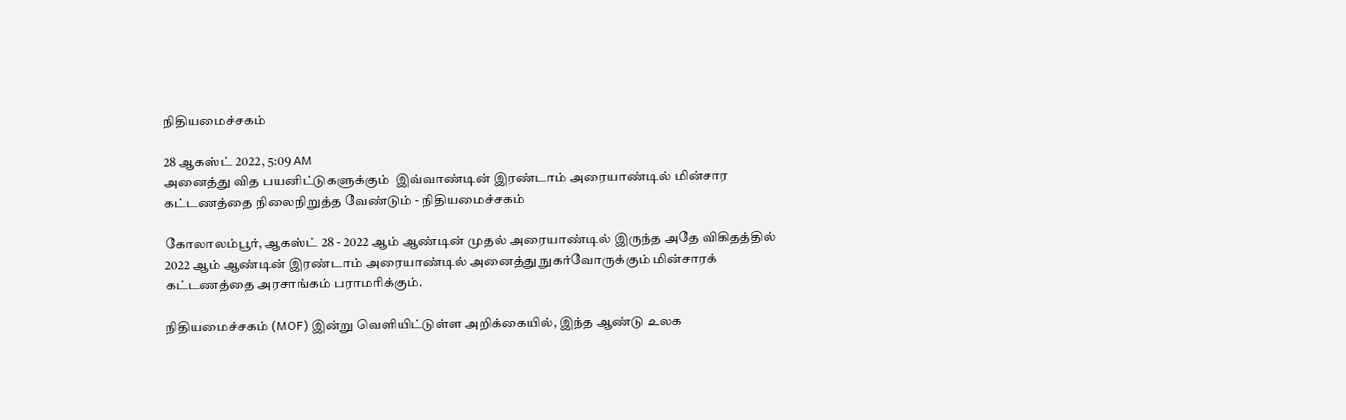நிதியமைச்சகம்

28 ஆகஸ்ட் 2022, 5:09 AM
அனைத்து வித பயனிட்டுகளுக்கும்  இவ்வாண்டின் இரண்டாம் அரையாண்டில் மின்சார கட்டணத்தை நிலைநிறுத்த வேண்டும் - நிதியமைச்சகம்

கோலாலம்பூர், ஆகஸ்ட் 28 - 2022 ஆம் ஆண்டின் முதல் அரையாண்டில் இருந்த அதே விகிதத்தில் 2022 ஆம் ஆண்டின் இரண்டாம் அரையாண்டில் அனைத்து நுகர்வோருக்கும் மின்சாரக் கட்டணத்தை அரசாங்கம் பராமரிக்கும்.

நிதியமைச்சகம் (MOF) இன்று வெளியிட்டுள்ள அறிக்கையில், இந்த ஆண்டு உலக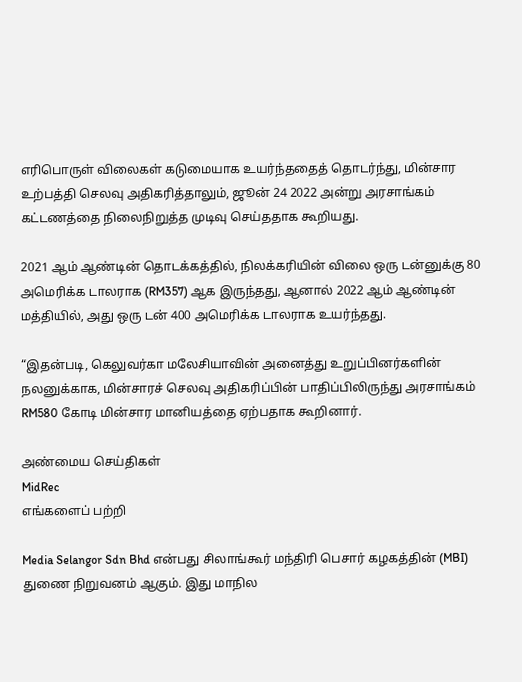எரிபொருள் விலைகள் கடுமையாக உயர்ந்ததைத் தொடர்ந்து, மின்சார உற்பத்தி செலவு அதிகரித்தாலும், ஜூன் 24 2022 அன்று அரசாங்கம் கட்டணத்தை நிலைநிறுத்த முடிவு செய்ததாக கூறியது.

2021 ஆம் ஆண்டின் தொடக்கத்தில், நிலக்கரியின் விலை ஒரு டன்னுக்கு 80 அமெரிக்க டாலராக (RM357) ஆக இருந்தது, ஆனால் 2022 ஆம் ஆண்டின் மத்தியில், அது ஒரு டன் 400 அமெரிக்க டாலராக உயர்ந்தது.

“இதன்படி, கெலுவர்கா மலேசியாவின் அனைத்து உறுப்பினர்களின் நலனுக்காக, மின்சாரச் செலவு அதிகரிப்பின் பாதிப்பிலிருந்து அரசாங்கம் RM580 கோடி மின்சார மானியத்தை ஏற்பதாக கூறினார்.

அண்மைய செய்திகள்
MidRec
எங்களைப் பற்றி

Media Selangor Sdn Bhd என்பது சிலாங்கூர் மந்திரி பெசார் கழகத்தின் (MBI) துணை நிறுவனம் ஆகும். இது மாநில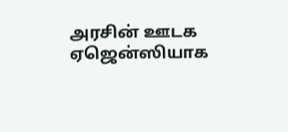அரசின் ஊடக ஏஜென்ஸியாக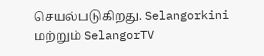செயல்படுகிறது. Selangorkini மற்றும் SelangorTV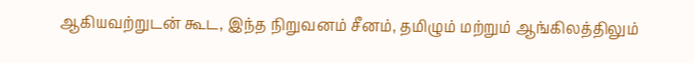ஆகியவற்றுடன் கூட, இந்த நிறுவனம் சீனம், தமிழும் மற்றும் ஆங்கிலத்திலும்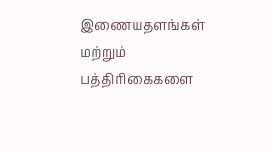இணையதளங்கள் மற்றும் பத்திரிகைகளை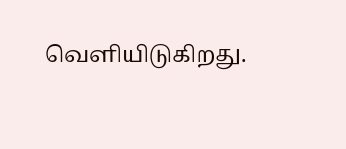வெளியிடுகிறது.